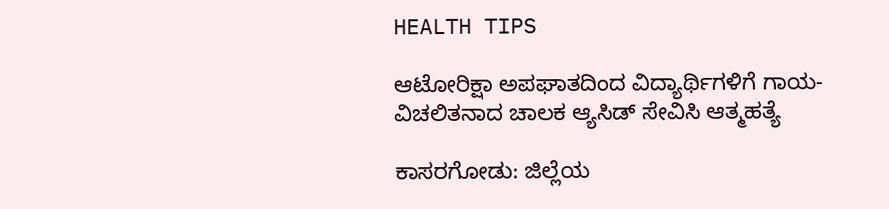HEALTH TIPS

ಆಟೋರಿಕ್ಷಾ ಅಪಘಾತದಿಂದ ವಿದ್ಯಾರ್ಥಿಗಳಿಗೆ ಗಾಯ-ವಿಚಲಿತನಾದ ಚಾಲಕ ಆ್ಯಸಿಡ್ ಸೇವಿಸಿ ಆತ್ಮಹತ್ಯೆ

ಕಾಸರಗೋಡು: ಜಿಲ್ಲೆಯ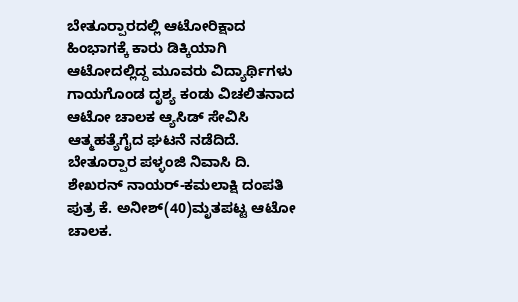ಬೇತೂರ್‍ಪಾರದಲ್ಲಿ ಆಟೋರಿಕ್ಷಾದ ಹಿಂಭಾಗಕ್ಕೆ ಕಾರು ಡಿಕ್ಕಿಯಾಗಿ ಆಟೋದಲ್ಲಿದ್ದ ಮೂವರು ವಿದ್ಯಾರ್ಥಿಗಳು ಗಾಯಗೊಂಡ ದೃಶ್ಯ ಕಂಡು ವಿಚಲಿತನಾದ ಆಟೋ ಚಾಲಕ ಆ್ಯಸಿಡ್ ಸೇವಿಸಿ ಆತ್ಮಹತ್ಯೆಗೈದ ಘಟನೆ ನಡೆದಿದೆ. ಬೇತೂರ್‍ಪಾರ ಪಳ್ಳಂಜಿ ನಿವಾಸಿ ದಿ. ಶೇಖರನ್ ನಾಯರ್-ಕಮಲಾಕ್ಷಿ ದಂಪತಿ ಪುತ್ರ ಕೆ. ಅನೀಶ್(40)ಮೃತಪಟ್ಟ ಆಟೋ ಚಾಲಕ.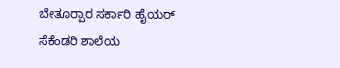ಬೇತೂರ್‍ಪಾರ ಸರ್ಕಾರಿ ಹೈಯರ್ ಸೆಕೆಂಡರಿ ಶಾಲೆಯ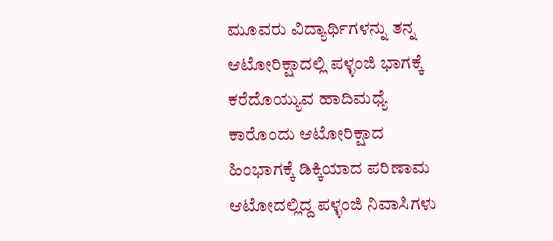ಮೂವರು ವಿದ್ಯಾರ್ಥಿಗಳನ್ನು ತನ್ನ ಆಟೋರಿಕ್ಷಾದಲ್ಲಿ ಪಳ್ಳಂಜಿ ಭಾಗಕ್ಕೆ ಕರೆದೊಯ್ಯುವ ಹಾದಿಮಧ್ಯೆ ಕಾರೊಂದು ಆಟೋರಿಕ್ಷಾದ  ಹಿಂಭಾಗಕ್ಕೆ ಡಿಕ್ಕಿಯಾದ ಪರಿಣಾಮ ಆಟೋದಲ್ಲಿದ್ದ ಪಳ್ಳಂಜಿ ನಿವಾಸಿಗಳು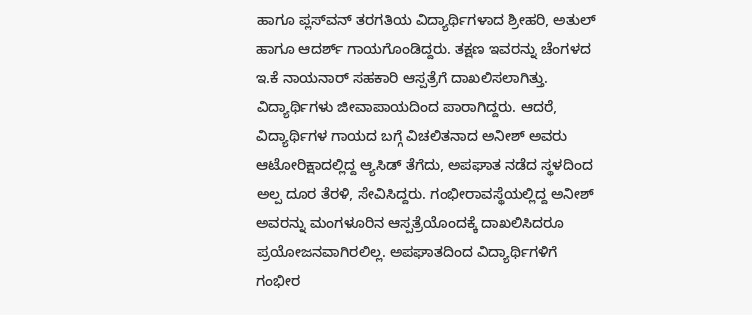ಹಾಗೂ ಪ್ಲಸ್‍ವನ್ ತರಗತಿಯ ವಿದ್ಯಾರ್ಥಿಗಳಾದ ಶ್ರೀಹರಿ, ಅತುಲ್ ಹಾಗೂ ಆದರ್ಶ್ ಗಾಯಗೊಂಡಿದ್ದರು. ತಕ್ಷಣ ಇವರನ್ನು ಚೆಂಗಳದ ಇ.ಕೆ ನಾಯನಾರ್ ಸಹಕಾರಿ ಆಸ್ಪತ್ರೆಗೆ ದಾಖಲಿಸಲಾಗಿತ್ತು. ವಿದ್ಯಾರ್ಥಿಗಳು ಜೀವಾಪಾಯದಿಂದ ಪಾರಾಗಿದ್ದರು. ಆದರೆ, ವಿದ್ಯಾರ್ಥಿಗಳ ಗಾಯದ ಬಗ್ಗೆ ವಿಚಲಿತನಾದ ಅನೀಶ್ ಅವರು ಆಟೋರಿಕ್ಷಾದಲ್ಲಿದ್ದ ಆ್ಯಸಿಡ್ ತೆಗೆದು, ಅಪಘಾತ ನಡೆದ ಸ್ಥಳದಿಂದ ಅಲ್ಪ ದೂರ ತೆರಳಿ, ಸೇವಿಸಿದ್ದರು. ಗಂಭೀರಾವಸ್ಥೆಯಲ್ಲಿದ್ದ ಅನೀಶ್ ಅವರನ್ನು ಮಂಗಳೂರಿನ ಆಸ್ಪತ್ರೆಯೊಂದಕ್ಕೆ ದಾಖಲಿಸಿದರೂ ಪ್ರಯೋಜನವಾಗಿರಲಿಲ್ಲ. ಅಪಘಾತದಿಂದ ವಿದ್ಯಾರ್ಥಿಗಳಿಗೆ ಗಂಭೀರ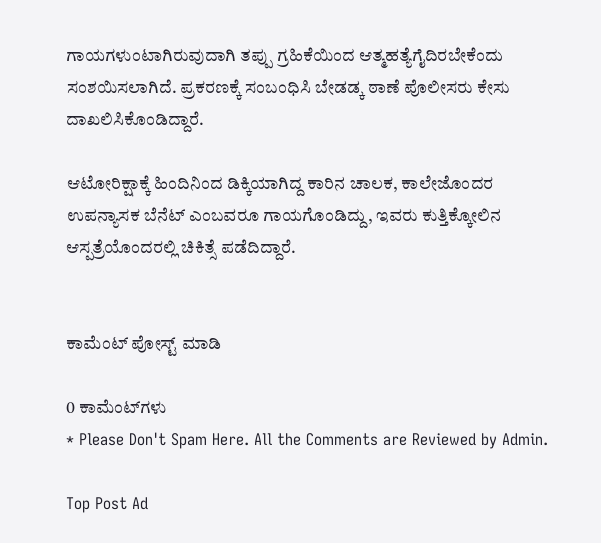ಗಾಯಗಳುಂಟಾಗಿರುವುದಾಗಿ ತಪ್ಪು ಗ್ರಹಿಕೆಯಿಂದ ಆತ್ಮಹತ್ಯೆಗೈದಿರಬೇಕೆಂದು ಸಂಶಯಿಸಲಾಗಿದೆ. ಪ್ರಕರಣಕ್ಕೆ ಸಂಬಂಧಿಸಿ ಬೇಡಡ್ಕ ಠಾಣೆ ಪೊಲೀಸರು ಕೇಸು ದಾಖಲಿಸಿಕೊಂಡಿದ್ದಾರೆ.

ಆಟೋರಿಕ್ಷಾಕ್ಕೆ ಹಿಂದಿನಿಂದ ಡಿಕ್ಕಿಯಾಗಿದ್ದ ಕಾರಿನ ಚಾಲಕ, ಕಾಲೇಜೊಂದರ ಉಪನ್ಯಾಸಕ ಬೆನೆಟ್ ಎಂಬವರೂ ಗಾಯಗೊಂಡಿದ್ದು, ಇವರು ಕುತ್ತಿಕ್ಕೋಲಿನ ಆಸ್ಪತ್ರೆಯೊಂದರಲ್ಲಿ ಚಿಕಿತ್ಸೆ ಪಡೆದಿದ್ದಾರೆ.


ಕಾಮೆಂಟ್‌‌ ಪೋಸ್ಟ್‌ ಮಾಡಿ

0 ಕಾಮೆಂಟ್‌ಗಳು
* Please Don't Spam Here. All the Comments are Reviewed by Admin.

Top Post Ad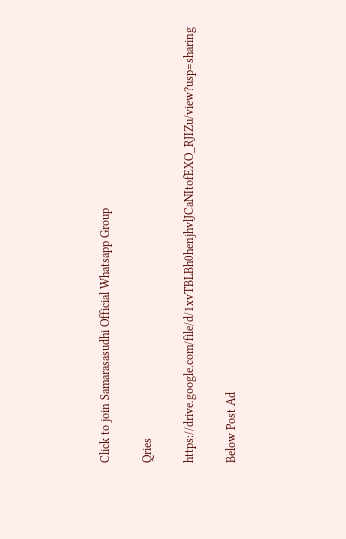Click to join Samarasasudhi Official Whatsapp Group

Qries

https://drive.google.com/file/d/1xvTBLBh0henjhvlJCaNItofEXO_RJIZu/view?usp=sharing

Below Post Ad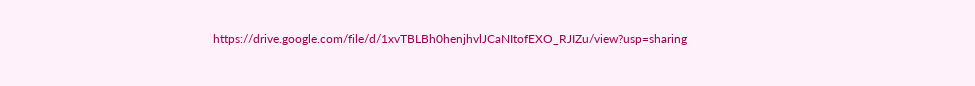https://drive.google.com/file/d/1xvTBLBh0henjhvlJCaNItofEXO_RJIZu/view?usp=sharing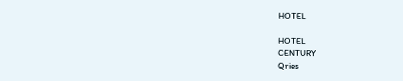HOTEL

HOTEL
CENTURY
Qries